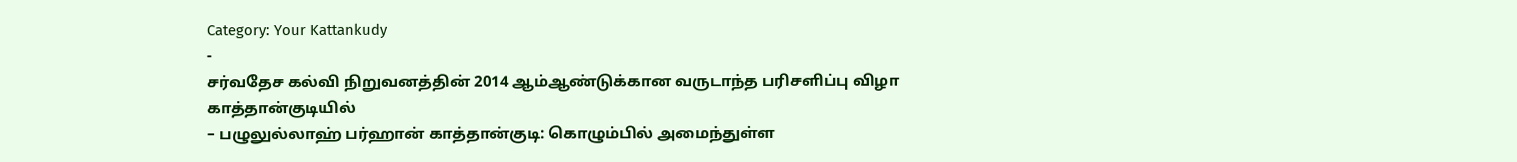Category: Your Kattankudy
-
சர்வதேச கல்வி நிறுவனத்தின் 2014 ஆம்ஆண்டுக்கான வருடாந்த பரிசளிப்பு விழா காத்தான்குடியில்
– பழுலுல்லாஹ் பர்ஹான் காத்தான்குடி: கொழும்பில் அமைந்துள்ள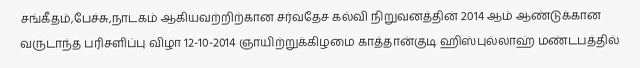சங்கீதம்,பேச்சு,நாடகம் ஆகியவற்றிற்கான சர்வதேச கல்வி நிறுவனத்தின் 2014 ஆம் ஆண்டுக்கான வருடாந்த பரிசளிப்பு விழா 12-10-2014 ஞாயிற்றுக்கிழமை காத்தான்குடி ஹிஸ்புல்லாஹ் மண்டபத்தில்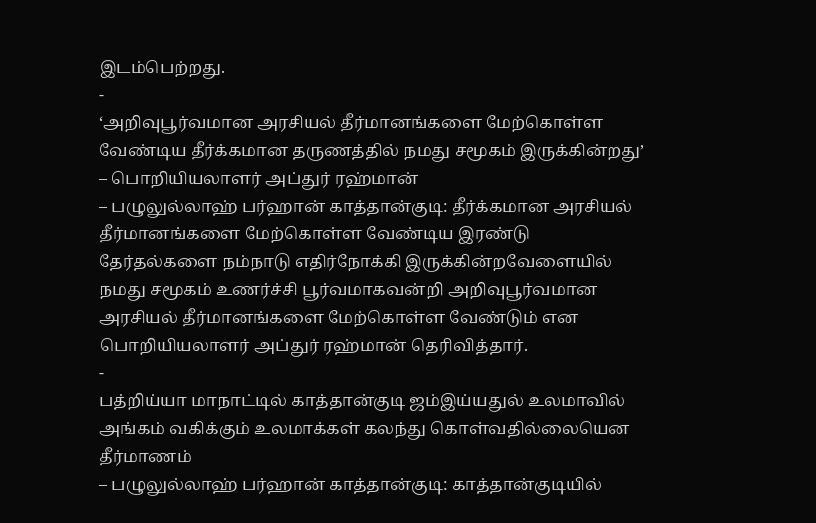இடம்பெற்றது.
-
‘அறிவுபூர்வமான அரசியல் தீர்மானங்களை மேற்கொள்ள வேண்டிய தீர்க்கமான தருணத்தில் நமது சமூகம் இருக்கின்றது’ – பொறியியலாளர் அப்துர் ரஹ்மான்
– பழுலுல்லாஹ் பர்ஹான் காத்தான்குடி: தீர்க்கமான அரசியல் தீர்மானங்களை மேற்கொள்ள வேண்டிய இரண்டு தேர்தல்களை நம்நாடு எதிர்நோக்கி இருக்கின்றவேளையில் நமது சமூகம் உணர்ச்சி பூர்வமாகவன்றி அறிவுபூர்வமான அரசியல் தீர்மானங்களை மேற்கொள்ள வேண்டும் என பொறியியலாளர் அப்துர் ரஹ்மான் தெரிவித்தார்.
-
பத்றிய்யா மாநாட்டில் காத்தான்குடி ஜம்இய்யதுல் உலமாவில் அங்கம் வகிக்கும் உலமாக்கள் கலந்து கொள்வதில்லையென தீர்மாணம்
– பழுலுல்லாஹ் பர்ஹான் காத்தான்குடி: காத்தான்குடியில்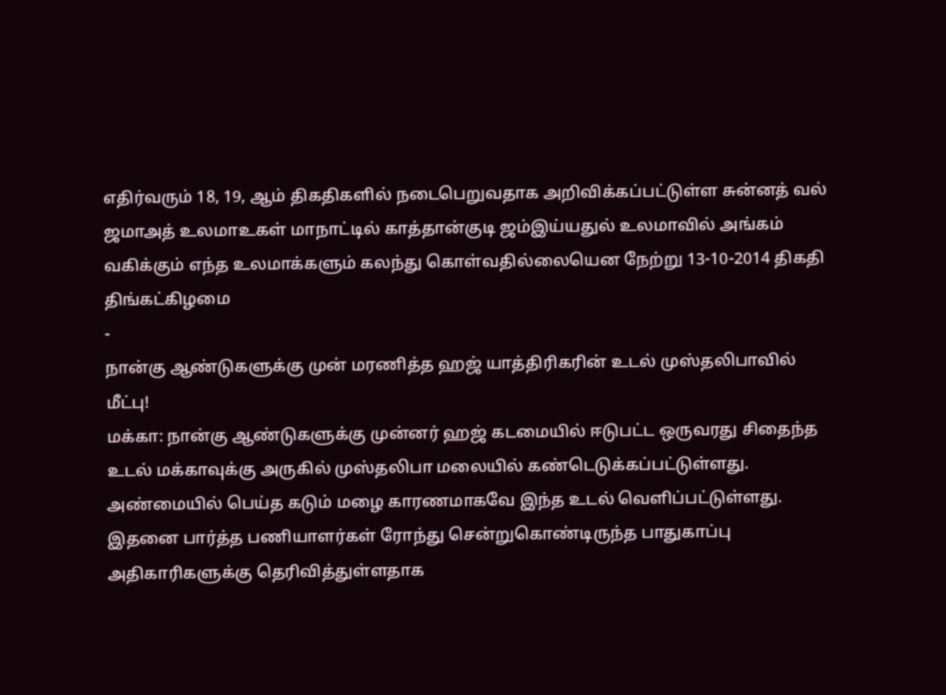எதிர்வரும் 18, 19, ஆம் திகதிகளில் நடைபெறுவதாக அறிவிக்கப்பட்டுள்ள சுன்னத் வல் ஜமாஅத் உலமாஉகள் மாநாட்டில் காத்தான்குடி ஜம்இய்யதுல் உலமாவில் அங்கம் வகிக்கும் எந்த உலமாக்களும் கலந்து கொள்வதில்லையென நேற்று 13-10-2014 திகதி திங்கட்கிழமை
-
நான்கு ஆண்டுகளுக்கு முன் மரணித்த ஹஜ் யாத்திரிகரின் உடல் முஸ்தலிபாவில் மீட்பு!
மக்கா: நான்கு ஆண்டுகளுக்கு முன்னர் ஹஜ் கடமையில் ஈடுபட்ட ஒருவரது சிதைந்த உடல் மக்காவுக்கு அருகில் முஸ்தலிபா மலையில் கண்டெடுக்கப்பட்டுள்ளது. அண்மையில் பெய்த கடும் மழை காரணமாகவே இந்த உடல் வெளிப்பட்டுள்ளது. இதனை பார்த்த பணியாளர்கள் ரோந்து சென்றுகொண்டிருந்த பாதுகாப்பு அதிகாரிகளுக்கு தெரிவித்துள்ளதாக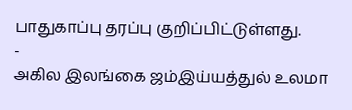பாதுகாப்பு தரப்பு குறிப்பிட்டுள்ளது.
-
அகில இலங்கை ஜம்இய்யத்துல் உலமா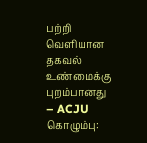பற்றி வெளியான தகவல் உண்மைக்கு புறம்பானது
– ACJU கொழும்பு: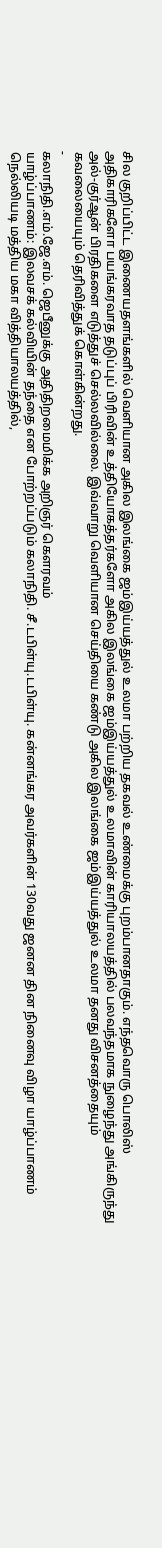சில குறிப்பிட்ட இணையதளங்களில் வெளியான அகில இலங்கை ஜம்இய்யத்துல் உலமா பற்றிய தகவல் உண்மைக்கு புறம்பானதாகும். எந்தவொரு பொலிஸ் அதிகாரிகளோ பயங்கரவாத தடுப்புப் பிரிவின் உத்தியோகத்தர்களோ அகில இலங்கை ஜம்இய்யத்துல் உலமாவின் காரியாலயத்தில் பலவந்தமாக நுழைந்து அங்கிருந்து அல்-குர்ஆன் பிரதிகளை எடுத்துச் செல்லவில்லை. இவ்வாறு வெளியான செய்தியை கண்டு அகில இலங்கை ஜம்இய்யத்துல் உலமா தனது விசனத்தையும் கவலையையும் தெரிவித்துக் கொள்கின்றது.
-
கலாநிதி.எம்.ஜே.எம். ஜெபீனுக்கு அதிதிறமைமிக்க அறிஞர் கௌரவம்
யாழ்ப்பாணம்: இலவசக் கல்வியின் தந்தை என போற்றப்படும் கலாநிதி. சீ.டபிள்யு.டபிள்யு. கன்னங்கர அவர்களின் 130வது ஜனன தின நினைவு விழா யாழ்ப்பாணம் நெல்லியடி மத்திய மகா வித்தியாலயத்தில்,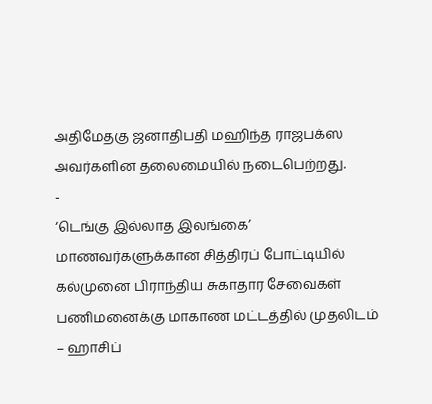அதிமேதகு ஜனாதிபதி மஹிந்த ராஜபக்ஸ அவர்களின தலைமையில் நடைபெற்றது.
-
‘டெங்கு இல்லாத இலங்கை’ மாணவர்களுக்கான சித்திரப் போட்டியில் கல்முனை பிராந்திய சுகாதார சேவைகள் பணிமனைக்கு மாகாண மட்டத்தில் முதலிடம்
– ஹாசிப்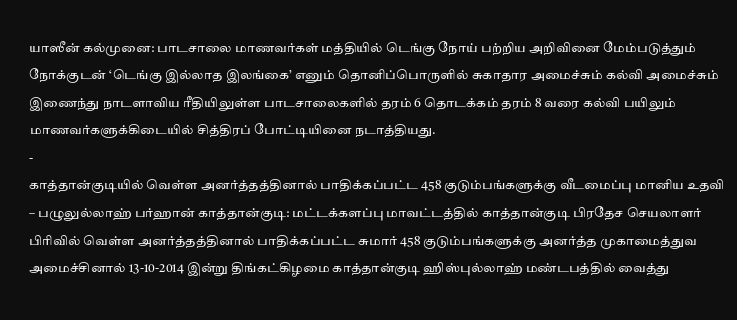யாஸீன் கல்முனை: பாடசாலை மாணவர்கள் மத்தியில் டெங்கு நோய் பற்றிய அறிவினை மேம்படுத்தும் நோக்குடன் ‘டெங்கு இல்லாத இலங்கை’ எனும் தொனிப்பொருளில் சுகாதார அமைச்சும் கல்வி அமைச்சும் இணைந்து நாடளாவிய ரீதியிலுள்ள பாடசாலைகளில் தரம் 6 தொடக்கம் தரம் 8 வரை கல்வி பயிலும் மாணவர்களுக்கிடையில் சித்திரப் போட்டியினை நடாத்தியது.
-
காத்தான்குடியில் வெள்ள அனர்த்தத்தினால் பாதிக்கப்பட்ட 458 குடும்பங்களுக்கு வீடமைப்பு மானிய உதவி
– பழுலுல்லாஹ் பர்ஹான் காத்தான்குடி: மட்டக்களப்பு மாவட்டத்தில் காத்தான்குடி பிரதேச செயலாளர் பிரிவில் வெள்ள அனர்த்தத்தினால் பாதிக்கப்பட்ட சுமார் 458 குடும்பங்களுக்கு அனர்த்த முகாமைத்துவ அமைச்சினால் 13-10-2014 இன்று திங்கட்கிழமை காத்தான்குடி ஹிஸ்புல்லாஹ் மண்டபத்தில் வைத்து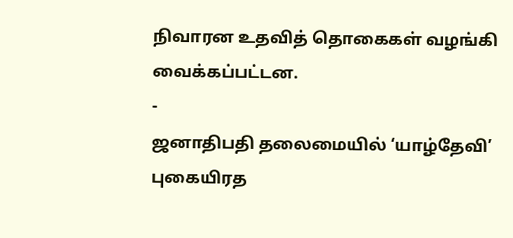நிவாரன உதவித் தொகைகள் வழங்கி வைக்கப்பட்டன.
-
ஜனாதிபதி தலைமையில் ‘யாழ்தேவி’ புகையிரத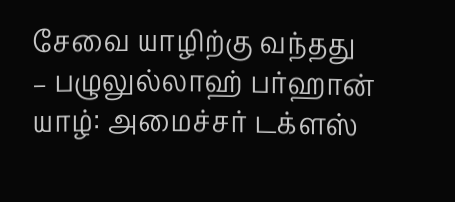சேவை யாழிற்கு வந்தது
– பழுலுல்லாஹ் பர்ஹான் யாழ்: அமைச்சர் டக்ளஸ்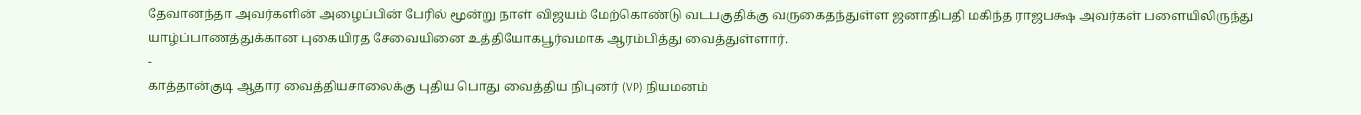தேவானந்தா அவர்களின் அழைப்பின் பேரில் மூன்று நாள் விஜயம் மேற்கொண்டு வடபகுதிக்கு வருகைதந்துள்ள ஜனாதிபதி மகிந்த ராஜபக்ஷ அவர்கள் பளையிலிருந்து யாழ்ப்பாணத்துக்கான புகையிரத சேவையினை உத்தியோகபூர்வமாக ஆரம்பித்து வைத்துள்ளார்.
-
காத்தான்குடி ஆதார வைத்தியசாலைக்கு புதிய பொது வைத்திய நிபுனர் (VP) நியமனம்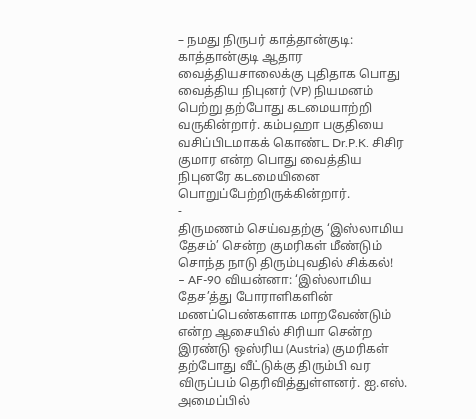– நமது நிருபர் காத்தான்குடி: காத்தான்குடி ஆதார வைத்தியசாலைக்கு புதிதாக பொது வைத்திய நிபுனர் (VP) நியமனம் பெற்று தற்போது கடமையாற்றி வருகின்றார். கம்பஹா பகுதியை வசிப்பிடமாகக் கொண்ட Dr.P.K. சிசிர குமார என்ற பொது வைத்திய நிபுனரே கடமையினை பொறுப்பேற்றிருக்கின்றார்.
-
திருமணம் செய்வதற்கு ‘இஸ்லாமிய தேசம்’ சென்ற குமரிகள் மீண்டும் சொந்த நாடு திரும்புவதில் சிக்கல்!
– AF-90 வியன்னா: ‘இஸ்லாமிய தேச’த்து போராளிகளின் மணப்பெண்களாக மாறவேண்டும் என்ற ஆசையில் சிரியா சென்ற இரண்டு ஒஸ்ரிய (Austria) குமரிகள் தற்போது வீட்டுக்கு திரும்பி வர விருப்பம் தெரிவித்துள்ளனர். ஐ.எஸ். அமைப்பில்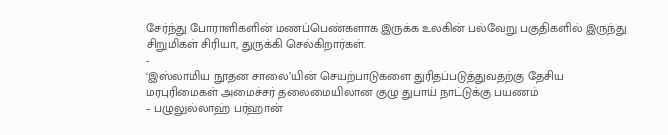சேர்ந்து போராளிகளின் மணப்பெண்களாக இருக்க உலகின் பல்வேறு பகுதிகளில் இருந்து சிறுமிகள் சிரியா, துருக்கி செல்கிறார்கள்.
-
‘இஸ்லாமிய நூதன சாலை’யின் செயற்பாடுகளை துரிதப்படுத்துவதற்கு தேசிய மரபுரிமைகள் அமைச்சர் தலைமையிலான குழு துபாய் நாட்டுக்கு பயணம்
– பழுலுல்லாஹ் பர்ஹான்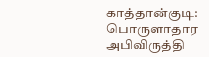காத்தான்குடி: பொருளாதார அபிவிருத்தி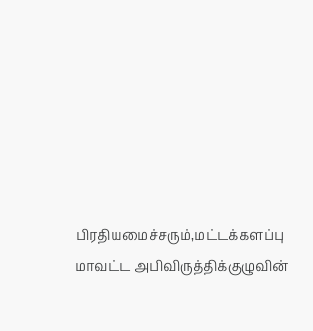பிரதியமைச்சரும்,மட்டக்களப்பு மாவட்ட அபிவிருத்திக்குழுவின்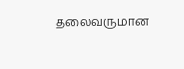தலைவருமான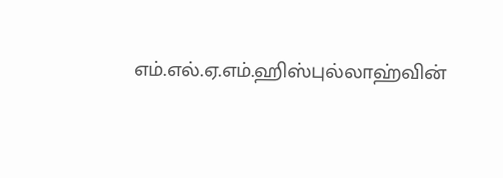எம்.எல்.ஏ.எம்.ஹிஸ்புல்லாஹ்வின்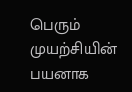பெரும் முயற்சியின் பயனாக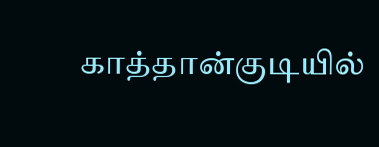காத்தான்குடியில்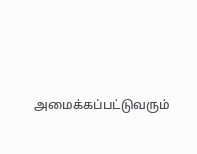அமைக்கப்பட்டுவரும்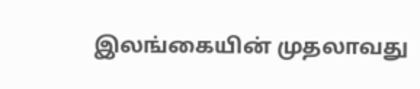இலங்கையின் முதலாவது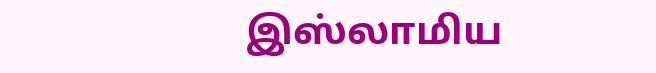இஸ்லாமிய